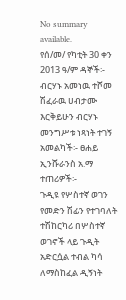No summary available.
የሰ/መ/ የካቲት 30 ቀን 2013 ዓ/ም ዳኞች፡- ብርሃኑ አመነዉ ተሾመ ሽፈራዉ ሀብታሙ እርቅይሁን ብርሃኑ መንግሥቱ ነጻነት ተገኝ አመልካች፡- ፀሐይ ኢንሹራንስ አ.ማ ተጠሪዎች፡-
ጉዲዩ የሦስተኛ ወገን የመድን ሽፊን የተገባለት ተሽከርካሪ በሦስተኛ ወገኖች ላይ ጉዲት አድርሷል ተብል ካሳ ለማስከፈል ዲኝነት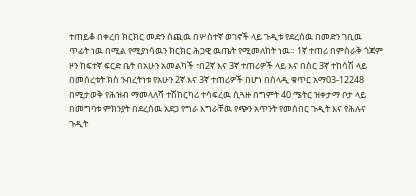ተጠይቆ በቀረበ ክርክር መድን ሰጪዉ በሦስተኛ ወገኖች ላይ ጉዲቱ የደረሰዉ በመድን ገቢዉ ጥፊት ነዉ በሚል የሚያነሳዉን ክርክር ሕጋዊ ዉጤት የሚመለከት ነዉ። 1ኛ ተጠሪ በምስራቅ ጎጃም ዞን ከፍተኛ ፍርድ ቤት በአሁን አመልካች ፣በ2ኛ እና 3ኛ ተጠሪዎች ላይ እና በስር 3ኛ ተከሳሽ ላይ በመሰረቱት ክስ ንብረትነቱ የአሁን 2ኛ እና 3ኛ ተጠሪዎች በሆነ በሰላዲ ቁጥር አማ03-12248 በሚታወቅ የሕዝብ ማመላለሻ ተሽከርካሪ ተሳፍረዉ ሲጓዙ በግምት 40 ሜትር ዝቀታማ ቦታ ላይ በመግባቱ ምክንያት በደረሰዉ አደጋ የግራ እግራቸዉ የጭን አጥንት የመሰበር ጉዲት እና የሕሉና ጉዲት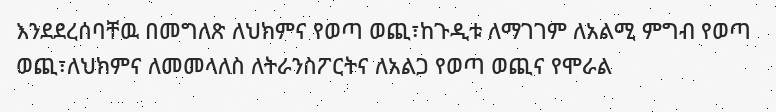እንደደረሰባቸዉ በመግለጽ ለህክምና የወጣ ወጪ፣ከጉዲቱ ለማገገም ለአልሚ ምግብ የወጣ ወጪ፣ለህክምና ለመመላለስ ለትራንስፖርትና ለአልጋ የወጣ ወጪና የሞራል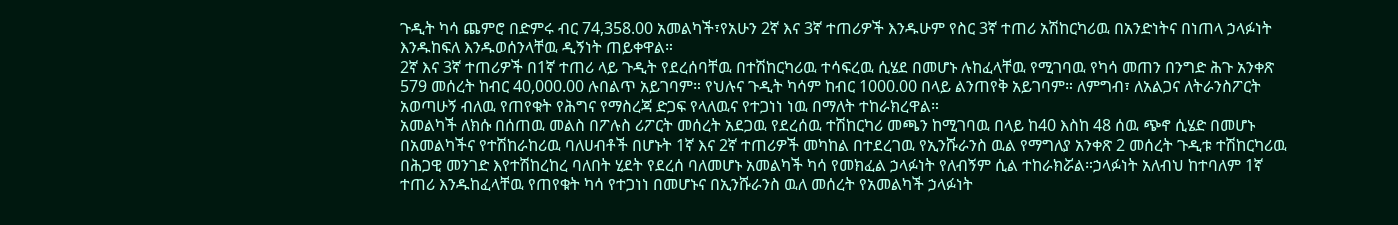ጉዲት ካሳ ጨምሮ በድምሩ ብር 74,358.00 አመልካች፣የአሁን 2ኛ እና 3ኛ ተጠሪዎች እንዱሁም የስር 3ኛ ተጠሪ አሽከርካሪዉ በአንድነትና በነጠላ ኃላፉነት እንዱከፍለ እንዱወሰንላቸዉ ዲኝነት ጠይቀዋል።
2ኛ እና 3ኛ ተጠሪዎች በ1ኛ ተጠሪ ላይ ጉዲት የደረሰባቸዉ በተሽከርካሪዉ ተሳፍረዉ ሲሄደ በመሆኑ ሉከፈላቸዉ የሚገባዉ የካሳ መጠን በንግድ ሕጉ አንቀጽ 579 መሰረት ከብር 40,000.00 ሉበልጥ አይገባም። የህሉና ጉዲት ካሳም ከብር 1000.00 በላይ ልንጠየቅ አይገባም። ለምግብ፣ ለአልጋና ለትራንስፖርት አወጣሁኝ ብለዉ የጠየቁት የሕግና የማስረጃ ድጋፍ የላለዉና የተጋነነ ነዉ በማለት ተከራክረዋል።
አመልካች ለክሱ በሰጠዉ መልስ በፖሉስ ሪፖርት መሰረት አደጋዉ የደረሰዉ ተሽከርካሪ መጫን ከሚገባዉ በላይ ከ40 እስከ 48 ሰዉ ጭኖ ሲሄድ በመሆኑ በአመልካችና የተሽከራከሪዉ ባለሀብቶች በሆኑት 1ኛ እና 2ኛ ተጠሪዎች መካከል በተደረገዉ የኢንሹራንስ ዉል የማግለያ አንቀጽ 2 መሰረት ጉዲቱ ተሽከርካሪዉ በሕጋዊ መንገድ እየተሽከረከረ ባለበት ሂደት የደረሰ ባለመሆኑ አመልካች ካሳ የመክፈል ኃላፉነት የለብኝም ሲል ተከራክሯል።ኃላፉነት አለብህ ከተባለም 1ኛ ተጠሪ እንዱከፈላቸዉ የጠየቁት ካሳ የተጋነነ በመሆኑና በኢንሹራንስ ዉለ መሰረት የአመልካች ኃላፉነት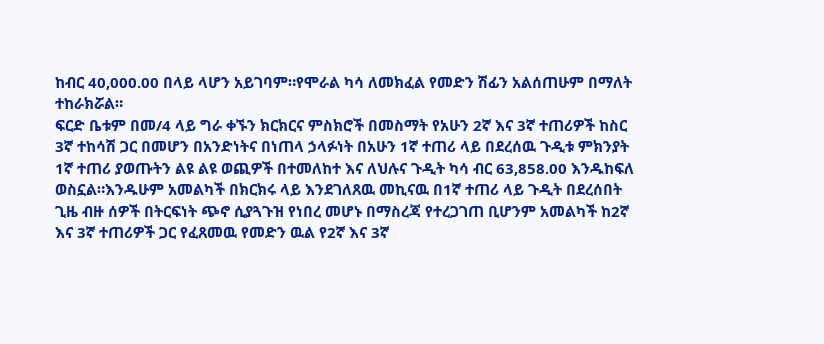ከብር 40,000.00 በላይ ላሆን አይገባም።የሞራል ካሳ ለመክፈል የመድን ሽፊን አልሰጠሁም በማለት ተከራክሯል።
ፍርድ ቤቱም በመ/4 ላይ ግራ ቀኙን ክርክርና ምስክሮች በመስማት የአሁን 2ኛ እና 3ኛ ተጠሪዎች ከስር 3ኛ ተከሳሽ ጋር በመሆን በአንድነትና በነጠላ ኃላፉነት በአሁን 1ኛ ተጠሪ ላይ በደረሰዉ ጉዲቱ ምክንያት 1ኛ ተጠሪ ያወጡትን ልዩ ልዩ ወጪዎች በተመለከተ እና ለህሉና ጉዲት ካሳ ብር 63,858.00 እንዱከፍለ ወስኗል።እንዱሁም አመልካች በክርክሩ ላይ እንደገለጸዉ መኪናዉ በ1ኛ ተጠሪ ላይ ጉዲት በደረሰበት ጊዜ ብዙ ሰዎች በትርፍነት ጭኖ ሲያጓጉዝ የነበረ መሆኑ በማስረጃ የተረጋገጠ ቢሆንም አመልካች ከ2ኛ እና 3ኛ ተጠሪዎች ጋር የፈጸመዉ የመድን ዉል የ2ኛ እና 3ኛ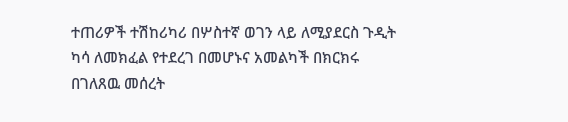ተጠሪዎች ተሽከሪካሪ በሦስተኛ ወገን ላይ ለሚያደርስ ጉዲት ካሳ ለመክፈል የተደረገ በመሆኑና አመልካች በክርክሩ በገለጸዉ መሰረት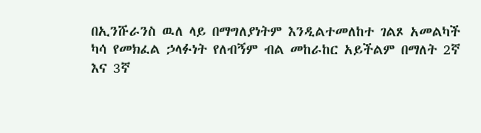በኢንሹራንስ ዉለ ላይ በማግለያነትም እንዲልተመለከተ ገልጾ አመልካች ካሳ የመክፈል ኃላፉነት የለብኝም ብል መከራከር አይችልም በማለት 2ኛ እና 3ኛ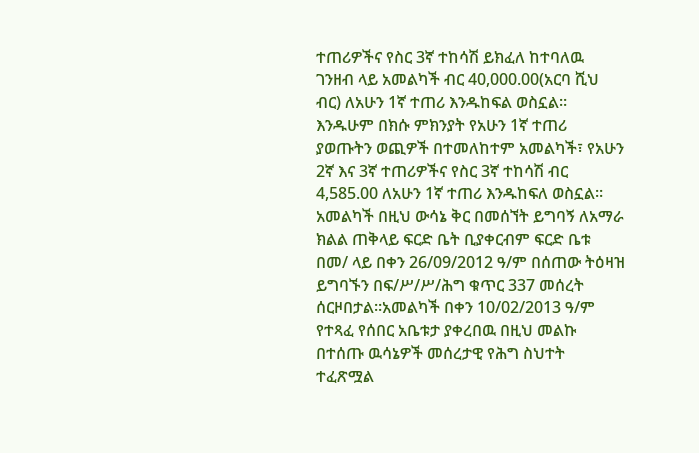ተጠሪዎችና የስር 3ኛ ተከሳሽ ይክፈለ ከተባለዉ ገንዘብ ላይ አመልካች ብር 40,000.00(አርባ ሺህ ብር) ለአሁን 1ኛ ተጠሪ እንዱከፍል ወስኗል። እንዱሁም በክሱ ምክንያት የአሁን 1ኛ ተጠሪ ያወጡትን ወጪዎች በተመለከተም አመልካች፣ የአሁን 2ኛ እና 3ኛ ተጠሪዎችና የስር 3ኛ ተከሳሽ ብር 4,585.00 ለአሁን 1ኛ ተጠሪ እንዱከፍለ ወስኗል።
አመልካች በዚህ ውሳኔ ቅር በመሰኘት ይግባኝ ለአማራ ክልል ጠቅላይ ፍርድ ቤት ቢያቀርብም ፍርድ ቤቱ በመ/ ላይ በቀን 26/09/2012 ዓ/ም በሰጠው ትዕዛዝ ይግባኙን በፍ/ሥ/ሥ/ሕግ ቁጥር 337 መሰረት ሰርዞበታል።አመልካች በቀን 10/02/2013 ዓ/ም የተጻፈ የሰበር አቤቱታ ያቀረበዉ በዚህ መልኩ በተሰጡ ዉሳኔዎች መሰረታዊ የሕግ ስህተት ተፈጽሟል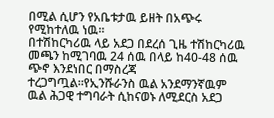በሚል ሲሆን የአቤቱታዉ ይዘት በአጭሩ የሚከተለዉ ነዉ።
በተሽከርካሪዉ ላይ አደጋ በደረሰ ጊዜ ተሽከርካሪዉ መጫን ከሚገባዉ 24 ሰዉ በላይ ከ40-48 ሰዉ ጭኖ እንደነበር በማስረጃ ተረጋግጧል።የኢንሹራንስ ዉል አንደማንኛዉም ዉል ሕጋዊ ተግባራት ሲከናወኑ ለሚደርስ አደጋ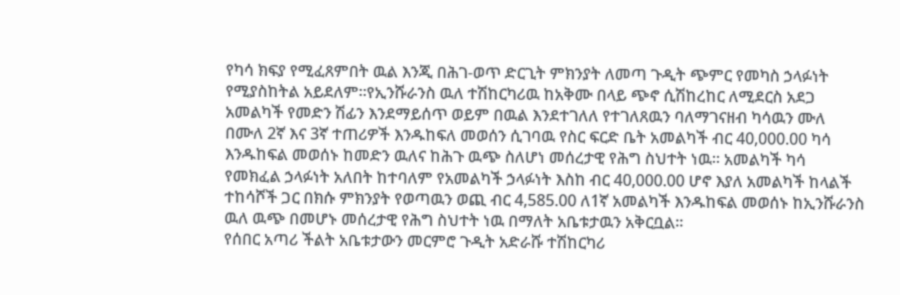የካሳ ክፍያ የሚፈጸምበት ዉል እንጂ በሕገ-ወጥ ድርጊት ምክንያት ለመጣ ጉዲት ጭምር የመካስ ኃላፉነት የሚያስከትል አይደለም።የኢንሹራንስ ዉለ ተሽከርካሪዉ ከአቅሙ በላይ ጭኖ ሲሽከረከር ለሚደርስ አደጋ አመልካች የመድን ሽፊን እንደማይሰጥ ወይም በዉል እንደተገለለ የተገለጸዉን ባለማገናዘብ ካሳዉን ሙለ በሙለ 2ኛ እና 3ኛ ተጠሪዎች እንዱከፍለ መወሰን ሲገባዉ የስር ፍርድ ቤት አመልካች ብር 40,000.00 ካሳ እንዱከፍል መወሰኑ ከመድን ዉለና ከሕጉ ዉጭ ስለሆነ መሰረታዊ የሕግ ስህተት ነዉ። አመልካች ካሳ የመክፈል ኃላፉነት አለበት ከተባለም የአመልካች ኃላፉነት እስከ ብር 40,000.00 ሆኖ እያለ አመልካች ከላልች ተከሳሾች ጋር በክሱ ምክንያት የወጣዉን ወጪ ብር 4,585.00 ለ1ኛ አመልካች እንዱከፍል መወሰኑ ከኢንሹራንስ ዉለ ዉጭ በመሆኑ መሰረታዊ የሕግ ስህተት ነዉ በማለት አቤቱታዉን አቅርቧል።
የሰበር አጣሪ ችልት አቤቱታውን መርምሮ ጉዲት አድራሹ ተሽከርካሪ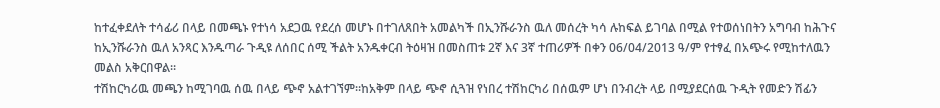ከተፈቀደለት ተሳፊሪ በላይ በመጫኑ የተነሳ አደጋዉ የደረሰ መሆኑ በተገለጸበት አመልካች በኢንሹራንስ ዉለ መሰረት ካሳ ሉከፍል ይገባል በሚል የተወሰነበትን አግባብ ከሕጉና ከኢንሹራንስ ዉለ አንጻር እንዱጣራ ጉዲዩ ለሰበር ሰሚ ችልት አንዱቀርብ ትዕዛዝ በመስጠቱ 2ኛ እና 3ኛ ተጠሪዎች በቀን 06/04/2013 ዓ/ም የተፃፈ በአጭሩ የሚከተለዉን መልስ አቅርበዋል።
ተሽከርካሪዉ መጫን ከሚገባዉ ሰዉ በላይ ጭኖ አልተገኘም።ከአቅም በላይ ጭኖ ሲጓዝ የነበረ ተሽከርካሪ በሰዉም ሆነ በንብረት ላይ በሚያደርሰዉ ጉዲት የመድን ሽፊን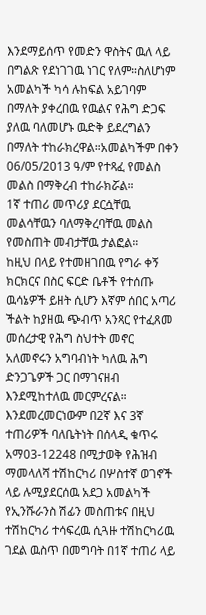እንደማይሰጥ የመድን ዋስትና ዉለ ላይ በግልጽ የደነገገዉ ነገር የለም።ስለሆነም አመልካች ካሳ ሉከፍል አይገባም በማለት ያቀረበዉ የዉልና የሕግ ድጋፍ ያለዉ ባለመሆኑ ዉድቅ ይደረግልን በማለት ተከራክረዋል።አመልካችም በቀን 06/05/2013 ዓ/ም የተጻፈ የመልስ መልስ በማቅረብ ተከራክሯል።
1ኛ ተጠሪ መጥሪያ ደርሷቸዉ መልሳቸዉን ባለማቅረባቸዉ መልስ የመስጠት መብታቸዉ ታልፎል።
ከዚህ በላይ የተመዘገበዉ የግራ ቀኝ ክርክርና በስር ፍርድ ቤቶች የተሰጡ ዉሳኔዎች ይዘት ሲሆን እኛም ሰበር አጣሪ ችልት ከያዘዉ ጭብጥ አንጻር የተፈጸመ መሰረታዊ የሕግ ስህተት መኖር አለመኖሩን አግባብነት ካለዉ ሕግ ድንጋጌዎች ጋር በማገናዘብ እንደሚከተለዉ መርምረናል።
እንደመረመርነውም በ2ኛ እና 3ኛ ተጠሪዎች ባለቤትነት በሰላዲ ቁጥሩ አማ03-12248 በሚታወቅ የሕዝብ ማመላለሻ ተሽከርካሪ በሦስተኛ ወገኖች ላይ ሉሚያደርሰዉ አደጋ አመልካች የኢንሹራንስ ሽፊን መስጠቱና በዚህ ተሽከርካሪ ተሳፍረዉ ሲጓዙ ተሽከርካሪዉ ገደል ዉስጥ በመግባት በ1ኛ ተጠሪ ላይ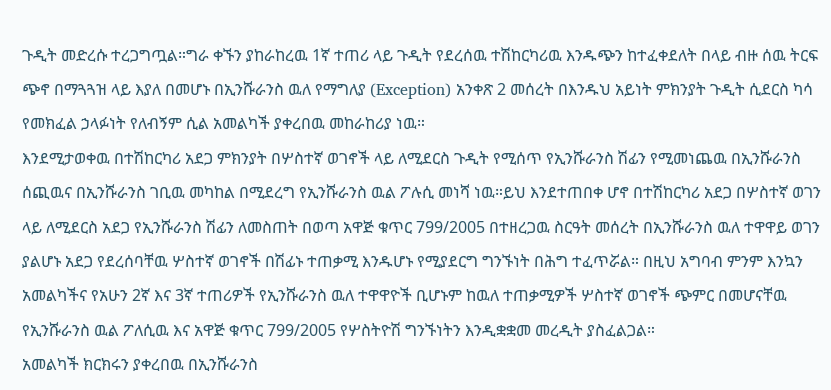ጉዲት መድረሱ ተረጋግጧል።ግራ ቀኙን ያከራከረዉ 1ኛ ተጠሪ ላይ ጉዲት የደረሰዉ ተሽከርካሪዉ እንዱጭን ከተፈቀደለት በላይ ብዙ ሰዉ ትርፍ ጭኖ በማጓጓዝ ላይ እያለ በመሆኑ በኢንሹራንስ ዉለ የማግለያ (Exception) አንቀጽ 2 መሰረት በእንዱህ አይነት ምክንያት ጉዲት ሲደርስ ካሳ የመክፈል ኃላፉነት የለብኝም ሲል አመልካች ያቀረበዉ መከራከሪያ ነዉ።
እንደሚታወቀዉ በተሽከርካሪ አደጋ ምክንያት በሦስተኛ ወገኖች ላይ ለሚደርስ ጉዲት የሚሰጥ የኢንሹራንስ ሽፊን የሚመነጨዉ በኢንሹራንስ ሰጪዉና በኢንሹራንስ ገቢዉ መካከል በሚደረግ የኢንሹራንስ ዉል ፖሉሲ መነሻ ነዉ።ይህ እንደተጠበቀ ሆኖ በተሽከርካሪ አደጋ በሦስተኛ ወገን ላይ ለሚደርስ አደጋ የኢንሹራንስ ሽፊን ለመስጠት በወጣ አዋጅ ቁጥር 799/2005 በተዘረጋዉ ስርዓት መሰረት በኢንሹራንስ ዉለ ተዋዋይ ወገን ያልሆኑ አደጋ የደረሰባቸዉ ሦስተኛ ወገኖች በሽፊኑ ተጠቃሚ እንዱሆኑ የሚያደርግ ግንኙነት በሕግ ተፈጥሯል። በዚህ አግባብ ምንም እንኳን አመልካችና የአሁን 2ኛ እና 3ኛ ተጠሪዎች የኢንሹራንስ ዉለ ተዋዋዮች ቢሆኑም ከዉለ ተጠቃሚዎች ሦስተኛ ወገኖች ጭምር በመሆናቸዉ የኢንሹራንስ ዉል ፖለሲዉ እና አዋጅ ቁጥር 799/2005 የሦስትዮሽ ግንኙነትን እንዲቋቋመ መረዲት ያስፈልጋል።
አመልካች ክርክሩን ያቀረበዉ በኢንሹራንስ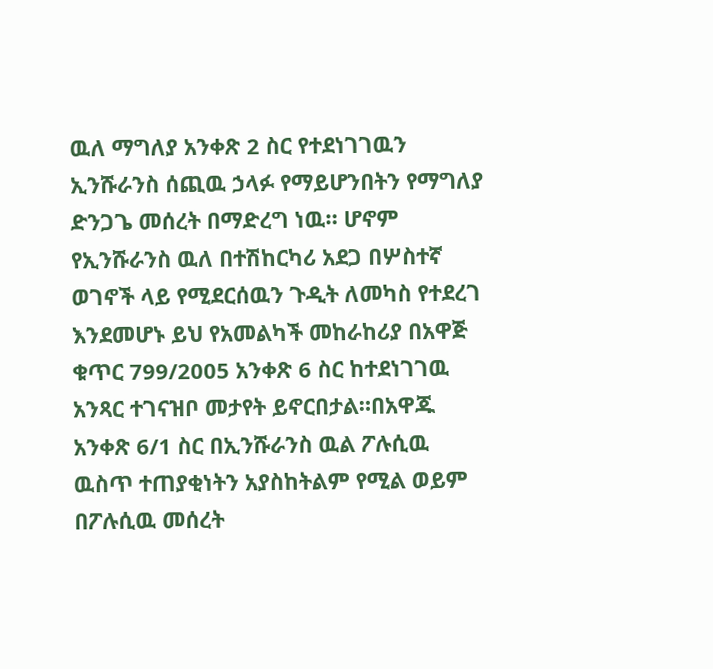ዉለ ማግለያ አንቀጽ 2 ስር የተደነገገዉን ኢንሹራንስ ሰጪዉ ኃላፉ የማይሆንበትን የማግለያ ድንጋጌ መሰረት በማድረግ ነዉ። ሆኖም የኢንሹራንስ ዉለ በተሽከርካሪ አደጋ በሦስተኛ ወገኖች ላይ የሚደርሰዉን ጉዲት ለመካስ የተደረገ እንደመሆኑ ይህ የአመልካች መከራከሪያ በአዋጅ ቁጥር 799/2005 አንቀጽ 6 ስር ከተደነገገዉ አንጻር ተገናዝቦ መታየት ይኖርበታል።በአዋጁ አንቀጽ 6/1 ስር በኢንሹራንስ ዉል ፖሉሲዉ ዉስጥ ተጠያቂነትን አያስከትልም የሚል ወይም በፖሉሲዉ መሰረት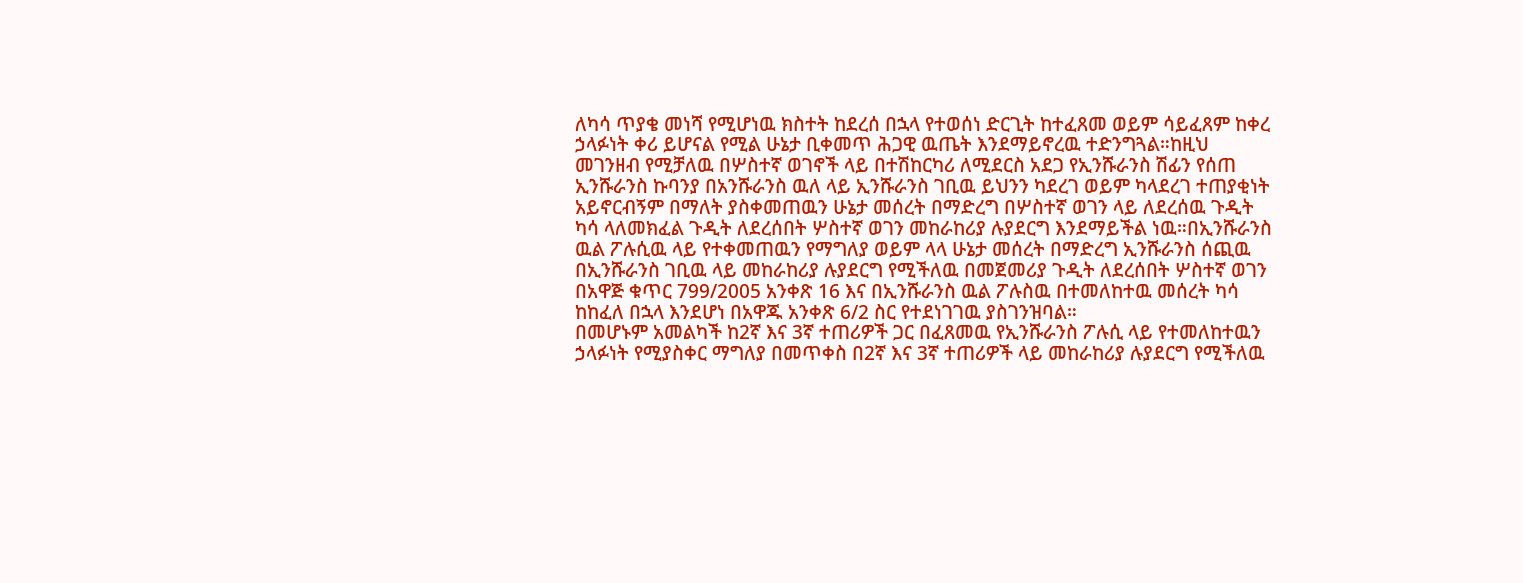ለካሳ ጥያቄ መነሻ የሚሆነዉ ክስተት ከደረሰ በኋላ የተወሰነ ድርጊት ከተፈጸመ ወይም ሳይፈጸም ከቀረ ኃላፉነት ቀሪ ይሆናል የሚል ሁኔታ ቢቀመጥ ሕጋዊ ዉጤት እንደማይኖረዉ ተድንግጓል።ከዚህ መገንዘብ የሚቻለዉ በሦስተኛ ወገኖች ላይ በተሽከርካሪ ለሚደርስ አደጋ የኢንሹራንስ ሽፊን የሰጠ ኢንሹራንስ ኩባንያ በአንሹራንስ ዉለ ላይ ኢንሹራንስ ገቢዉ ይህንን ካደረገ ወይም ካላደረገ ተጠያቂነት አይኖርብኝም በማለት ያስቀመጠዉን ሁኔታ መሰረት በማድረግ በሦስተኛ ወገን ላይ ለደረሰዉ ጉዲት ካሳ ላለመክፈል ጉዲት ለደረሰበት ሦስተኛ ወገን መከራከሪያ ሉያደርግ እንደማይችል ነዉ።በኢንሹራንስ ዉል ፖሉሲዉ ላይ የተቀመጠዉን የማግለያ ወይም ላላ ሁኔታ መሰረት በማድረግ ኢንሹራንስ ሰጪዉ በኢንሹራንስ ገቢዉ ላይ መከራከሪያ ሉያደርግ የሚችለዉ በመጀመሪያ ጉዲት ለደረሰበት ሦስተኛ ወገን በአዋጅ ቁጥር 799/2005 አንቀጽ 16 እና በኢንሹራንስ ዉል ፖሉስዉ በተመለከተዉ መሰረት ካሳ ከከፈለ በኋላ እንደሆነ በአዋጁ አንቀጽ 6/2 ስር የተደነገገዉ ያስገንዝባል።
በመሆኑም አመልካች ከ2ኛ እና 3ኛ ተጠሪዎች ጋር በፈጸመዉ የኢንሹራንስ ፖሉሲ ላይ የተመለከተዉን ኃላፉነት የሚያስቀር ማግለያ በመጥቀስ በ2ኛ እና 3ኛ ተጠሪዎች ላይ መከራከሪያ ሉያደርግ የሚችለዉ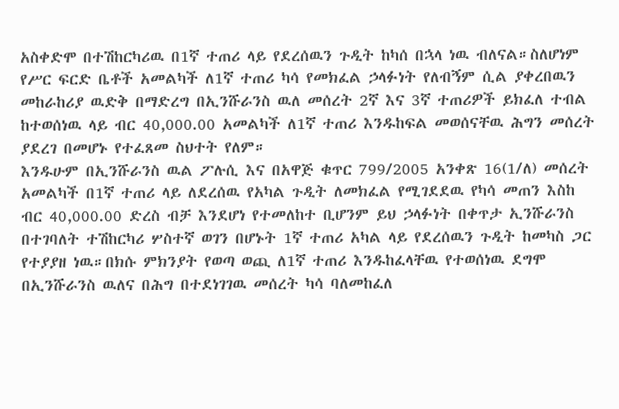አስቀድሞ በተሽከርካሪዉ በ1ኛ ተጠሪ ላይ የደረሰዉን ጉዲት ከካሰ በኋላ ነዉ ብለናል።ስለሆነም የሥር ፍርድ ቤቶች አመልካች ለ1ኛ ተጠሪ ካሳ የመክፈል ኃላፉነት የለብኝም ሲል ያቀረበዉን መከራከሪያ ዉድቅ በማድረግ በኢንሹራንስ ዉለ መሰረት 2ኛ እና 3ኛ ተጠሪዎች ይክፈለ ተብል ከተወሰነዉ ላይ ብር 40,000.00 አመልካች ለ1ኛ ተጠሪ እንዱከፍል መወሰናቸዉ ሕግን መሰረት ያደረገ በመሆኑ የተፈጸመ ስህተት የለም።
እንዱሁም በኢንሹራንስ ዉል ፖሉሲ እና በአዋጅ ቁጥር 799/2005 አንቀጽ 16(1/ለ) መሰረት አመልካች በ1ኛ ተጠሪ ላይ ለደረሰዉ የአካል ጉዲት ለመክፈል የሚገደደዉ የካሳ መጠን እስከ ብር 40,000.00 ድረስ ብቻ እንደሆነ የተመለከተ ቢሆንም ይህ ኃላፉነት በቀጥታ ኢንሹራንስ በተገባለት ተሽከርካሪ ሦስተኛ ወገን በሆኑት 1ኛ ተጠሪ አካል ላይ የደረሰዉን ጉዲት ከመካስ ጋር የተያያዘ ነዉ።በክሱ ምክንያት የወጣ ወጪ ለ1ኛ ተጠሪ እንዱከፈላቸዉ የተወሰነዉ ደግሞ በኢንሹራንስ ዉለና በሕግ በተደነገገዉ መሰረት ካሳ ባለመከፈለ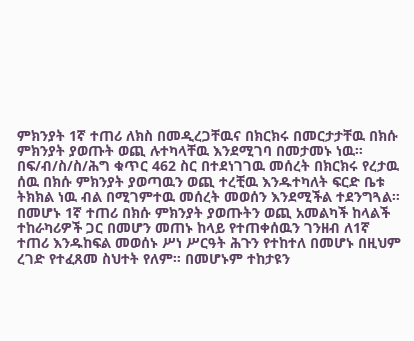ምክንያት 1ኛ ተጠሪ ለክስ በመዲረጋቸዉና በክርክሩ በመርታታቸዉ በክሱ ምክንያት ያወጡት ወጪ ሉተካላቸዉ እንደሚገባ በመታመኑ ነዉ።
በፍ/ብ/ስ/ስ/ሕግ ቁጥር 462 ስር በተደነገገዉ መሰረት በክርክሩ የረታዉ ሰዉ በክሱ ምክንያት ያወጣዉን ወጪ ተረቺዉ እንዱተካለት ፍርድ ቤቱ ትክክል ነዉ ብል በሚገምተዉ መሰረት መወሰን እንደሚችል ተደንግጓል። በመሆኑ 1ኛ ተጠሪ በክሱ ምክንያት ያወጡትን ወጪ አመልካች ከላልች ተከራካሪዎች ጋር በመሆን መጠኑ ከላይ የተጠቀሰዉን ገንዘብ ለ1ኛ ተጠሪ እንዱከፍል መወሰኑ ሥነ ሥርዓት ሕጉን የተከተለ በመሆኑ በዚህም ረገድ የተፈጸመ ስህተት የለም። በመሆኑም ተከታዩን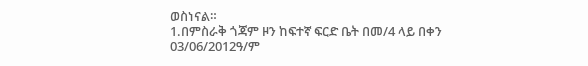ወስነናል።
1.በምስራቅ ጎጃም ዞን ከፍተኛ ፍርድ ቤት በመ/4 ላይ በቀን 03/06/2012ዓ/ም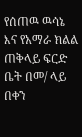የሰጠዉ ዉሳኔ እና የአማራ ክልል ጠቅላይ ፍርድ ቤት በመ/ ላይ በቀን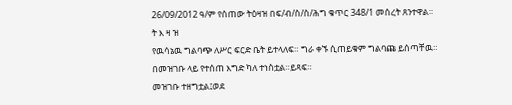26/09/2012 ዓ/ም የሰጠው ትዕዛዝ በፍ/ብ/ስ/ስ/ሕግ ቁጥር 348/1 መሰረት ጸንተዋል።
ት እ ዛ ዝ
የዉሳኔዉ ግልባጭ ለሥር ፍርድ ቤት ይተላለፍ። ግራ ቀኙ ሲጠይቁም ግልባጩ ይሰጣቸዉ።
በመዝገቡ ላይ የተሰጠ እግድ ካለ ተነስቷል።ይጻፍ።
መዝገቡ ተዘግቷል፤ወደ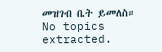መዝገብ ቤት ይመለስ።
No topics extracted.